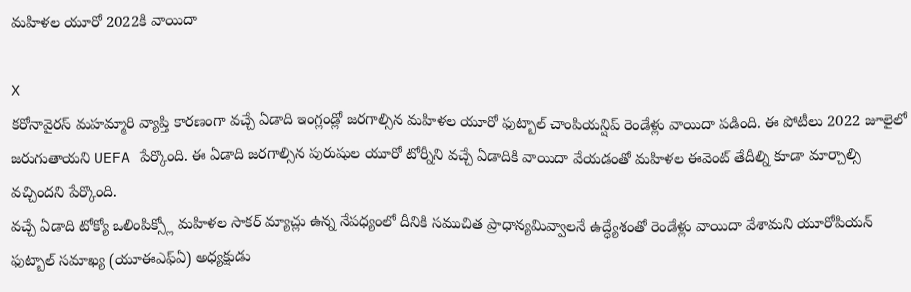మహిళల యూరో 2022కి వాయిదా

X
కరోనావైరస్ మహమ్మారి వ్యాప్తి కారణంగా వచ్చే ఏడాది ఇంగ్లండ్లో జరగాల్సిన మహిళల యూరో ఫుట్బాల్ చాంపియన్షిప్ రెండేళ్లు వాయిదా పడింది. ఈ పోటీలు 2022 జూలైలో జరుగుతాయని UEFA పేర్కొంది. ఈ ఏడాది జరగాల్సిన పురుషుల యూరో టోర్నీని వచ్చే ఏడాదికి వాయిదా వేయడంతో మహిళల ఈవెంట్ తేదీల్ని కూడా మార్చాల్సి వచ్చిందని పేర్కొంది.
వచ్చే ఏడాది టోక్యో ఒలింపిక్స్లో మహిళల సాకర్ మ్యాచ్లు ఉన్న నేపధ్యంలో దీనికి సముచిత ప్రాధాన్యమివ్వాలనే ఉద్ధ్యేశంతో రెండేళ్లు వాయిదా వేశామని యూరోపియన్ ఫుట్బాల్ సమాఖ్య (యూఈఎఫ్ఏ) అధ్యక్షుడు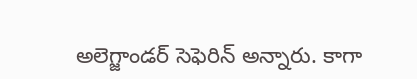అలెగ్జాండర్ సెఫెరిన్ అన్నారు. కాగా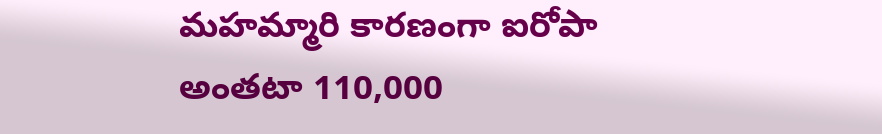మహమ్మారి కారణంగా ఐరోపా అంతటా 110,000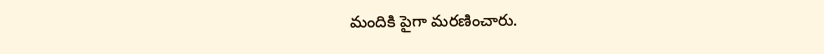మందికి పైగా మరణించారు.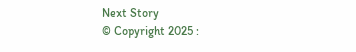Next Story
© Copyright 2025 :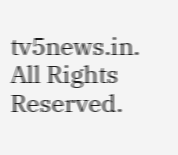tv5news.in. All Rights Reserved.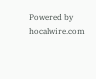Powered by hocalwire.com